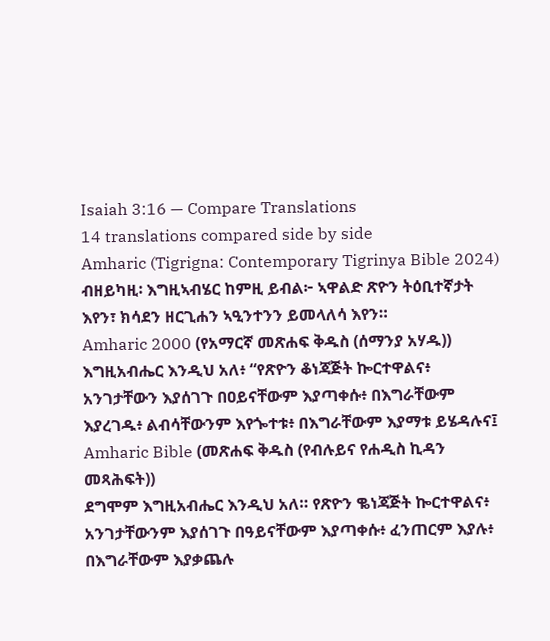Isaiah 3:16 — Compare Translations
14 translations compared side by side
Amharic (Tigrigna: Contemporary Tigrinya Bible 2024)
ብዘይካዚ፡ እግዚኣብሄር ከምዚ ይብል፦ ኣዋልድ ጽዮን ትዕቢተኛታት እየን፣ ክሳደን ዘርጊሐን ኣዒንተንን ይመላለሳ እየን።
Amharic 2000 (የአማርኛ መጽሐፍ ቅዱስ (ሰማንያ አሃዱ))
እግዚአብሔር እንዲህ አለ፥ “የጽዮን ቆነጃጅት ኰርተዋልና፥ አንገታቸውን እያሰገጉ በዐይናቸውም እያጣቀሱ፥ በእግራቸውም እያረገዱ፥ ልብሳቸውንም እየጐተቱ፥ በእግራቸውም እያማቱ ይሄዳሉና፤
Amharic Bible (መጽሐፍ ቅዱስ (የብሉይና የሐዲስ ኪዳን መጻሕፍት))
ደግሞም እግዚአብሔር እንዲህ አለ። የጽዮን ቈነጃጅት ኰርተዋልና፥ አንገታቸውንም እያሰገጉ በዓይናቸውም እያጣቀሱ፥ ፈንጠርም እያሉ፥ በእግራቸውም እያቃጨሉ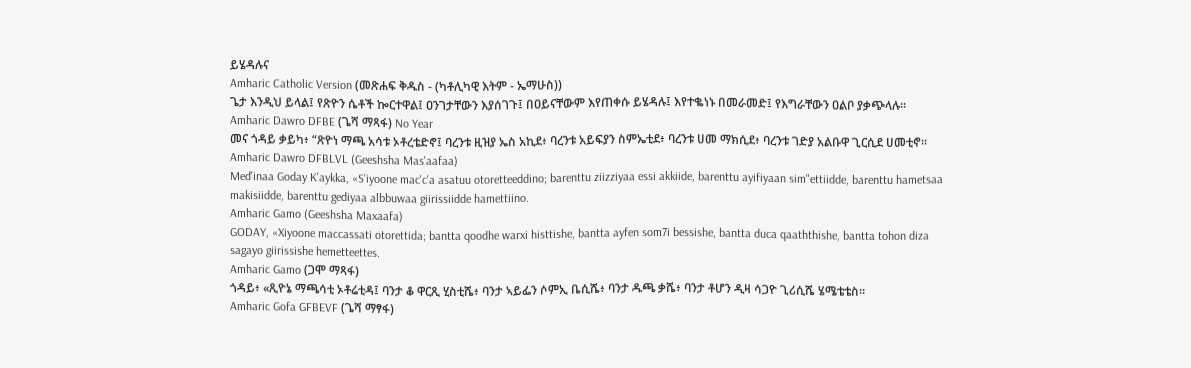ይሄዳሉና
Amharic Catholic Version (መጽሐፍ ቅዱስ - (ካቶሊካዊ እትም - ኤማሁስ))
ጌታ እንዲህ ይላል፤ የጽዮን ሴቶች ኰርተዋል፤ ዐንገታቸውን እያሰገጉ፤ በዐይናቸውም እየጠቀሱ ይሄዳሉ፤ እየተቈነኑ በመራመድ፤ የእግራቸውን ዐልቦ ያቃጭላሉ።
Amharic Dawro DFBE (ጌሻ ማጻፋ) No Year
መና ጎዳይ ቃይካ፥ “ጽዮነ ማጫ አሳቱ ኦቶረቴድኖ፤ ባረንቱ ዚዝያ ኤስ አኪደ፥ ባረንቱ አይፍያን ስምኤቲደ፥ ባረንቱ ሀመ ማክሲደ፥ ባረንቱ ገድያ አልቡዋ ጊርሲደ ሀመቲኖ።
Amharic Dawro DFBLVL (Geeshsha Mas'aafaa)
Med'inaa Goday K'aykka, «S'iyoone mac'c'a asatuu otoretteeddino; barenttu ziizziyaa essi akkiide, barenttu ayifiyaan sim"ettiidde, barenttu hametsaa makisiidde, barenttu gediyaa albbuwaa giirissiidde hamettiino.
Amharic Gamo (Geeshsha Maxaafa)
GODAY, «Xiyoone maccassati otorettida; bantta qoodhe warxi histtishe, bantta ayfen som7i bessishe, bantta duca qaaththishe, bantta tohon diza sagayo giirissishe hemetteettes.
Amharic Gamo (ጋሞ ማጻፋ)
ጎዳይ፥ «ጺዮኔ ማጫሳቲ ኦቶሬቲዳ፤ ባንታ ቆ ዋርጺ ሂስቲሼ፥ ባንታ ኣይፌን ሶምኢ ቤሲሼ፥ ባንታ ዱጫ ቃሼ፥ ባንታ ቶሆን ዲዛ ሳጋዮ ጊሪሲሼ ሄሜቴቴስ።
Amharic Gofa GFBEVF (ጌሻ ማፃፋ)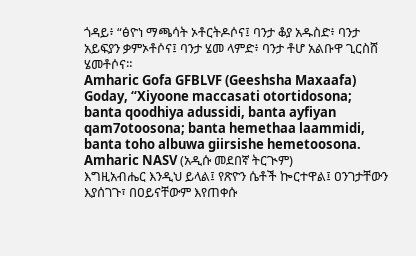ጎዳይ፥ “ፅዮነ ማጫሳት ኦቶርትዶሶና፤ ባንታ ቆያ አዱስድ፥ ባንታ አይፍያን ቃምኦቶሶና፤ ባንታ ሄመ ላምድ፥ ባንታ ቶሆ አልቡዋ ጊርስሸ ሄመቶሶና።
Amharic Gofa GFBLVF (Geeshsha Maxaafa)
Goday, “Xiyoone maccasati otortidosona; banta qoodhiya adussidi, banta ayfiyan qam7otoosona; banta hemethaa laammidi, banta toho albuwa giirsishe hemetoosona.
Amharic NASV (አዲሱ መደበኛ ትርጒም)
እግዚአብሔር እንዲህ ይላል፤ የጽዮን ሴቶች ኰርተዋል፤ ዐንገታቸውን እያሰገጉ፣ በዐይናቸውም እየጠቀሱ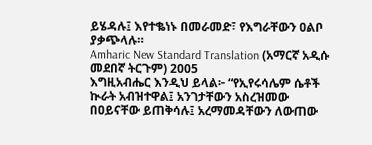ይሄዳሉ፤ እየተቈነኑ በመራመድ፣ የእግራቸውን ዐልቦ ያቃጭላሉ።
Amharic New Standard Translation (አማርኛ አዲሱ መደበኛ ትርጉም) 2005
እግዚአብሔር እንዲህ ይላል፦ “የኢየሩሳሌም ሴቶች ኲራት አብዝተዋል፤ አንገታቸውን አስረዝመው በዐይናቸው ይጠቅሳሉ፤ አረማመዳቸውን ለውጠው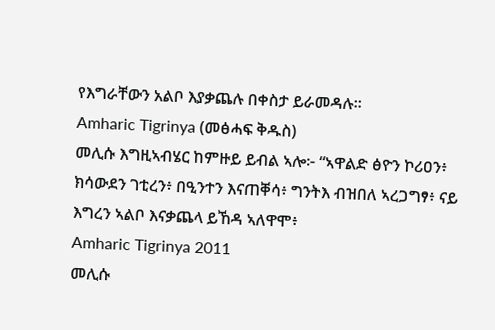የእግራቸውን አልቦ እያቃጨሉ በቀስታ ይራመዳሉ።
Amharic Tigrinya (መፅሓፍ ቅዱስ)
መሊሱ እግዚኣብሄር ከምዙይ ይብል ኣሎ፦ “ኣዋልድ ፅዮን ኮሪዐን፥ ክሳውደን ገቲረን፥ በዒንተን እናጠቐሳ፥ ግንትእ ብዝበለ ኣረጋግፃ፥ ናይ እግረን ኣልቦ እናቃጨላ ይኸዳ ኣለዋሞ፥
Amharic Tigrinya 2011
መሊሱ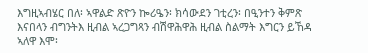እግዚኣብሄር በለ፡ ኣዋልድ ጽዮን ኰሪዔን፡ ክሳውደን ገቲረን፡ በዒንተን ቅምጽ እናበላን ብግንትእ ዚብል ኣረጋግጻን ብሽዋሕዋሕ ዚብል ስልማት እግርን ይኸዳ ኣለዋ እሞ፡